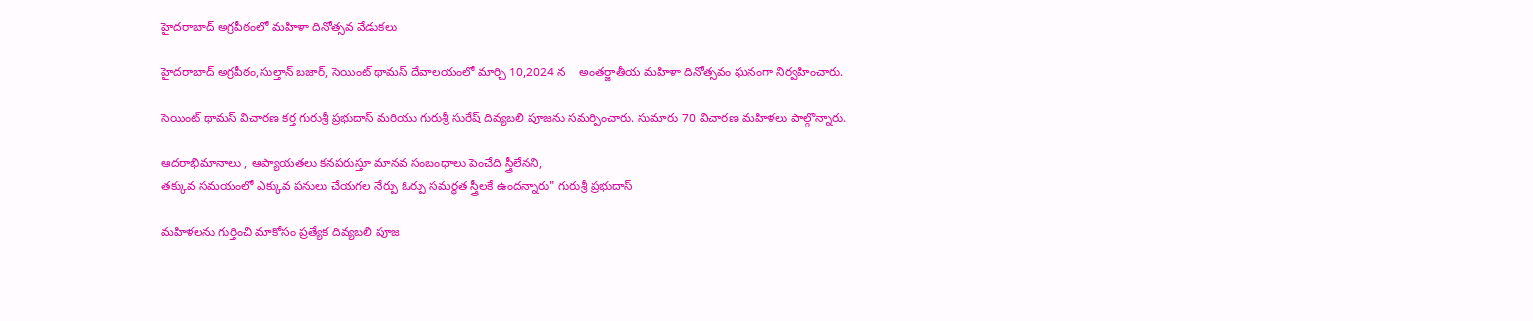హైదరాబాద్ అగ్రపీఠంలో మహిళా దినోత్సవ వేడుకలు

హైదరాబాద్ అగ్రపీఠం,సుల్తాన్ బజార్, సెయింట్ థామస్ దేవాలయంలో మార్చి 10,2024 న    అంతర్జాతీయ మహిళా దినోత్సవం ఘనంగా నిర్వహించారు.

సెయింట్ థామస్ విచారణ కర్త గురుశ్రీ ప్రభుదాస్ మరియు గురుశ్రీ సురేష్ దివ్యబలి పూజను సమర్పించారు. సుమారు 70 విచారణ మహిళలు పాల్గొన్నారు.

ఆదరాభిమానాలు , ఆప్యాయతలు కనపరుస్తూ మానవ సంబంధాలు పెంచేది స్త్రీలేనని,
తక్కువ సమయంలో ఎక్కువ పనులు చేయగల నేర్పు ఓర్పు సమర్ధత స్త్రీలకే ఉందన్నారు" గురుశ్రీ ప్రభుదాస్

మహిళలను గుర్తించి మాకోసం ప్రత్యేక దివ్యబలి పూజ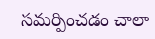సమర్పించడం చాలా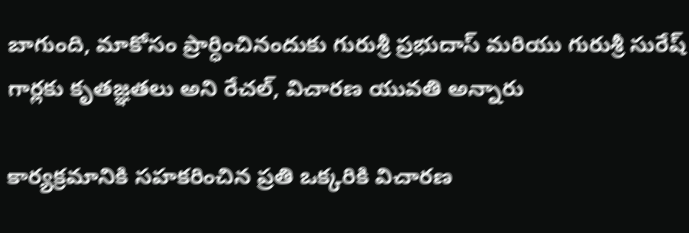బాగుంది, మాకోసం ప్రార్ధించినందుకు గురుశ్రీ ప్రభుదాస్ మరియు గురుశ్రీ సురేష్ గార్లకు కృతజ్ఞతలు అని రేచల్, విచారణ యువతి అన్నారు

కార్యక్రమానికి సహకరించిన ప్రతి ఒక్కరికి విచారణ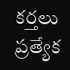కర్తలు ప్రత్యేక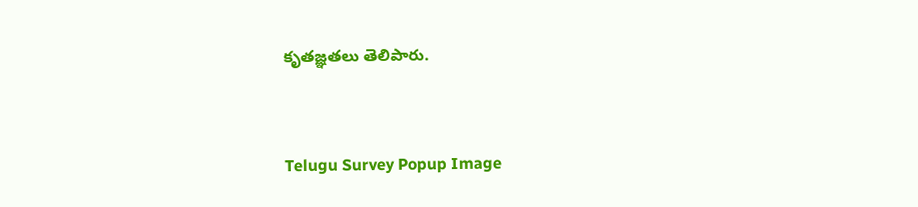కృతజ్ఞతలు తెలిపారు.


Telugu Survey Popup Image